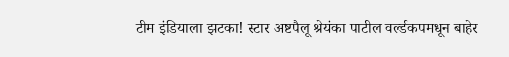टीम इंडियाला झटका! स्टार अष्टपैलू श्रेयंका पाटील वर्ल्डकपमधून बाहेर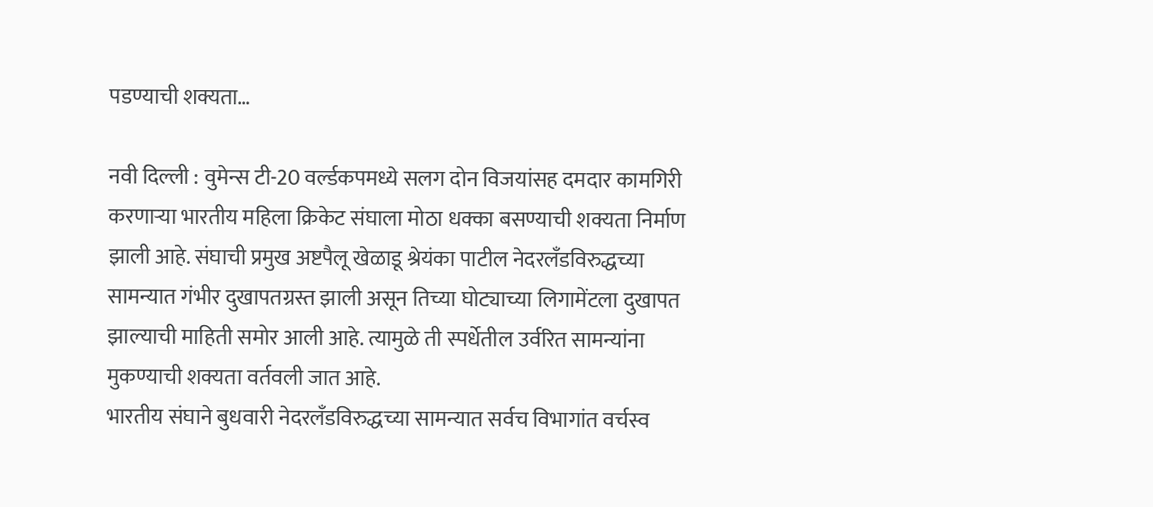पडण्याची शक्यता…

नवी दिल्ली : वुमेन्स टी-20 वर्ल्डकपमध्ये सलग दोन विजयांसह दमदार कामगिरी करणाऱ्या भारतीय महिला क्रिकेट संघाला मोठा धक्का बसण्याची शक्यता निर्माण झाली आहे. संघाची प्रमुख अष्टपैलू खेळाडू श्रेयंका पाटील नेदरलँडविरुद्धच्या सामन्यात गंभीर दुखापतग्रस्त झाली असून तिच्या घोट्याच्या लिगामेंटला दुखापत झाल्याची माहिती समोर आली आहे. त्यामुळे ती स्पर्धेतील उर्वरित सामन्यांना मुकण्याची शक्यता वर्तवली जात आहे.
भारतीय संघाने बुधवारी नेदरलँडविरुद्धच्या सामन्यात सर्वच विभागांत वर्चस्व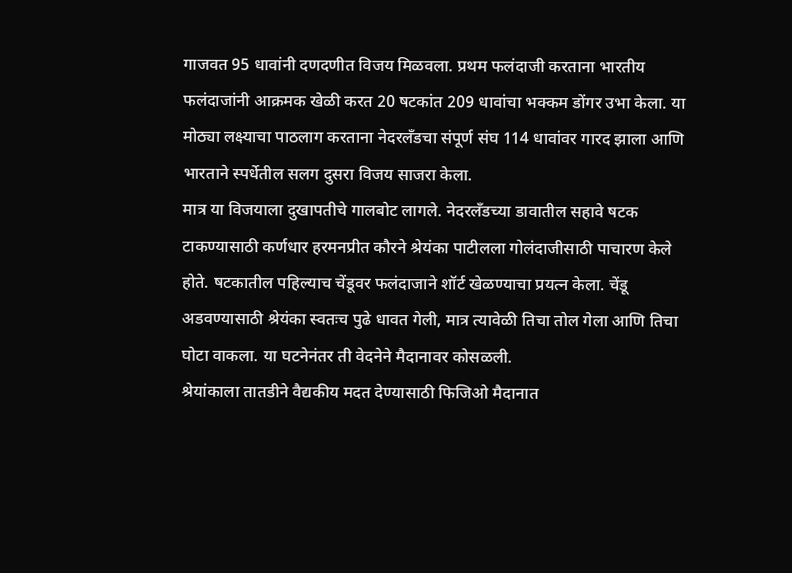गाजवत 95 धावांनी दणदणीत विजय मिळवला. प्रथम फलंदाजी करताना भारतीय फलंदाजांनी आक्रमक खेळी करत 20 षटकांत 209 धावांचा भक्कम डोंगर उभा केला. या मोठ्या लक्ष्याचा पाठलाग करताना नेदरलँडचा संपूर्ण संघ 114 धावांवर गारद झाला आणि भारताने स्पर्धेतील सलग दुसरा विजय साजरा केला.
मात्र या विजयाला दुखापतीचे गालबोट लागले. नेदरलँडच्या डावातील सहावे षटक टाकण्यासाठी कर्णधार हरमनप्रीत कौरने श्रेयंका पाटीलला गोलंदाजीसाठी पाचारण केले होते. षटकातील पहिल्याच चेंडूवर फलंदाजाने शॉर्ट खेळण्याचा प्रयत्न केला. चेंडू अडवण्यासाठी श्रेयंका स्वतःच पुढे धावत गेली, मात्र त्यावेळी तिचा तोल गेला आणि तिचा घोटा वाकला. या घटनेनंतर ती वेदनेने मैदानावर कोसळली.
श्रेयांकाला तातडीने वैद्यकीय मदत देण्यासाठी फिजिओ मैदानात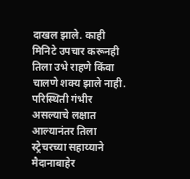दाखल झाले. काही मिनिटे उपचार करूनही तिला उभे राहणे किंवा चालणे शक्य झाले नाही. परिस्थिती गंभीर असल्याचे लक्षात आल्यानंतर तिला स्ट्रेचरच्या सहाय्याने मैदानाबाहेर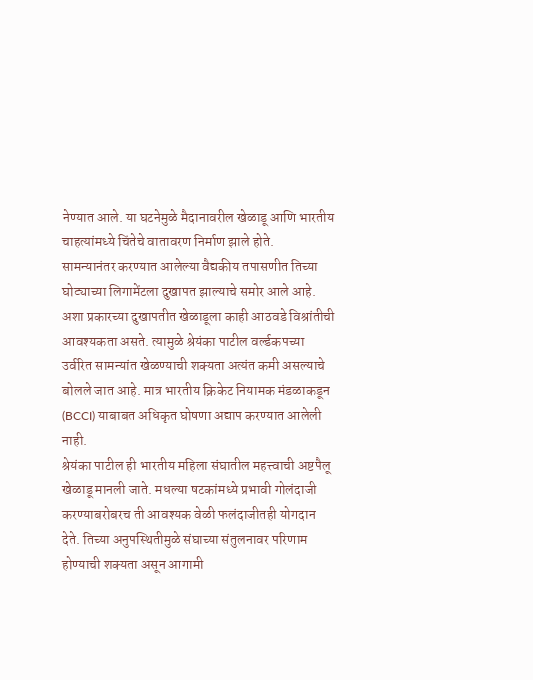नेण्यात आले. या घटनेमुळे मैदानावरील खेळाडू आणि भारतीय चाहत्यांमध्ये चिंतेचे वातावरण निर्माण झाले होते.
सामन्यानंतर करण्यात आलेल्या वैद्यकीय तपासणीत तिच्या घोट्याच्या लिगामेंटला दुखापत झाल्याचे समोर आले आहे. अशा प्रकारच्या दुखापतीत खेळाडूला काही आठवडे विश्रांतीची आवश्यकता असते. त्यामुळे श्रेयंका पाटील वर्ल्डकपच्या उर्वरित सामन्यांत खेळण्याची शक्यता अत्यंत कमी असल्याचे बोलले जात आहे. मात्र भारतीय क्रिकेट नियामक मंडळाकडून (BCCI) याबाबत अधिकृत घोषणा अद्याप करण्यात आलेली नाही.
श्रेयंका पाटील ही भारतीय महिला संघातील महत्त्वाची अष्टपैलू खेळाडू मानली जाते. मधल्या षटकांमध्ये प्रभावी गोलंदाजी करण्याबरोबरच ती आवश्यक वेळी फलंदाजीतही योगदान देते. तिच्या अनुपस्थितीमुळे संघाच्या संतुलनावर परिणाम होण्याची शक्यता असून आगामी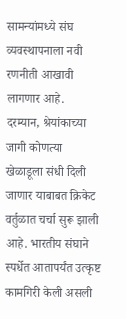सामन्यांमध्ये संघ व्यवस्थापनाला नवी रणनीती आखावी लागणार आहे.
दरम्यान, श्रेयांकाच्या जागी कोणत्या खेळाडूला संधी दिली जाणार याबाबत क्रिकेट वर्तुळात चर्चा सुरू झाली आहे. भारतीय संघाने स्पर्धेत आतापर्यंत उत्कृष्ट कामगिरी केली असली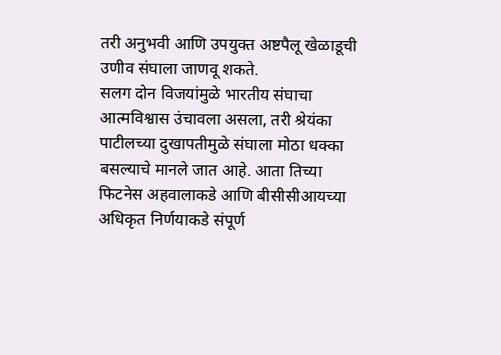तरी अनुभवी आणि उपयुक्त अष्टपैलू खेळाडूची उणीव संघाला जाणवू शकते.
सलग दोन विजयांमुळे भारतीय संघाचा आत्मविश्वास उंचावला असला, तरी श्रेयंका पाटीलच्या दुखापतीमुळे संघाला मोठा धक्का बसल्याचे मानले जात आहे. आता तिच्या फिटनेस अहवालाकडे आणि बीसीसीआयच्या अधिकृत निर्णयाकडे संपूर्ण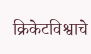क्रिकेटविश्वाचे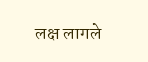लक्ष लागले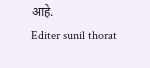आहे.
Editer sunil thorat